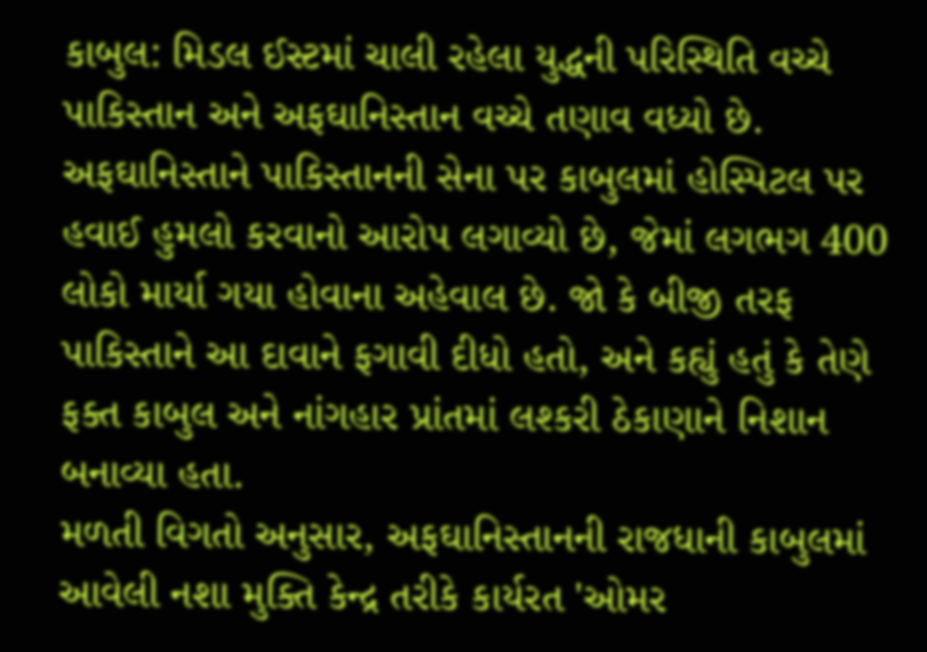કાબુલ: મિડલ ઈસ્ટમાં ચાલી રહેલા યુદ્ધની પરિસ્થિતિ વચ્ચે પાકિસ્તાન અને અફઘાનિસ્તાન વચ્ચે તણાવ વધ્યો છે. અફઘાનિસ્તાને પાકિસ્તાનની સેના પર કાબુલમાં હોસ્પિટલ પર હવાઈ હુમલો કરવાનો આરોપ લગાવ્યો છે, જેમાં લગભગ 400 લોકો માર્યા ગયા હોવાના અહેવાલ છે. જો કે બીજી તરફ પાકિસ્તાને આ દાવાને ફગાવી દીધો હતો, અને કહ્યું હતું કે તેણે ફક્ત કાબુલ અને નાંગહાર પ્રાંતમાં લશ્કરી ઠેકાણાને નિશાન બનાવ્યા હતા.
મળતી વિગતો અનુસાર, અફઘાનિસ્તાનની રાજધાની કાબુલમાં આવેલી નશા મુક્તિ કેન્દ્ર તરીકે કાર્યરત 'ઓમર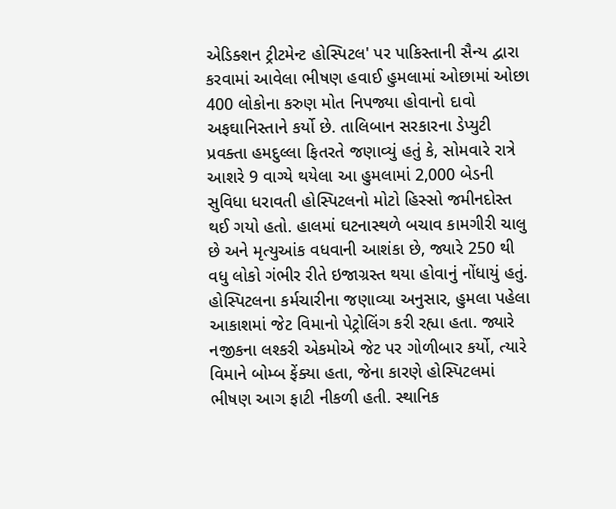એડિક્શન ટ્રીટમેન્ટ હોસ્પિટલ' પર પાકિસ્તાની સૈન્ય દ્વારા કરવામાં આવેલા ભીષણ હવાઈ હુમલામાં ઓછામાં ઓછા 400 લોકોના કરુણ મોત નિપજ્યા હોવાનો દાવો અફઘાનિસ્તાને કર્યો છે. તાલિબાન સરકારના ડેપ્યુટી પ્રવક્તા હમદુલ્લા ફિતરતે જણાવ્યું હતું કે, સોમવારે રાત્રે આશરે 9 વાગ્યે થયેલા આ હુમલામાં 2,000 બેડની સુવિધા ધરાવતી હોસ્પિટલનો મોટો હિસ્સો જમીનદોસ્ત થઈ ગયો હતો. હાલમાં ઘટનાસ્થળે બચાવ કામગીરી ચાલુ છે અને મૃત્યુઆંક વધવાની આશંકા છે, જ્યારે 250 થી વધુ લોકો ગંભીર રીતે ઇજાગ્રસ્ત થયા હોવાનું નોંધાયું હતું.
હોસ્પિટલના કર્મચારીના જણાવ્યા અનુસાર, હુમલા પહેલા આકાશમાં જેટ વિમાનો પેટ્રોલિંગ કરી રહ્યા હતા. જ્યારે નજીકના લશ્કરી એકમોએ જેટ પર ગોળીબાર કર્યો, ત્યારે વિમાને બોમ્બ ફેંક્યા હતા, જેના કારણે હોસ્પિટલમાં ભીષણ આગ ફાટી નીકળી હતી. સ્થાનિક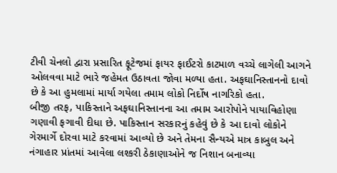ટીવી ચેનલો દ્વારા પ્રસારિત ફૂટેજમાં ફાયર ફાઈટરો કાટમાળ વચ્ચે લાગેલી આગને ઓલવવા માટે ભારે જહેમત ઉઠાવતા જોવા મળ્યા હતા. અફઘાનિસ્તાનનો દાવો છે કે આ હુમલામાં માર્યા ગયેલા તમામ લોકો નિર્દોષ નાગરિકો હતા.
બીજી તરફ, પાકિસ્તાને અફઘાનિસ્તાનના આ તમામ આરોપોને પાયાવિહોણા ગણાવી ફગાવી દીધા છે. પાકિસ્તાન સરકારનું કહેવું છે કે આ દાવો લોકોને ગેરમાર્ગે દોરવા માટે કરવામાં આવ્યો છે અને તેમના સૈન્યએ માત્ર કાબુલ અને નંગાહાર પ્રાંતમાં આવેલા લશ્કરી ઠેકાણાઓને જ નિશાન બનાવ્યા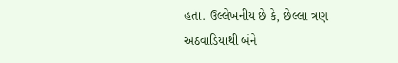હતા. ઉલ્લેખનીય છે કે, છેલ્લા ત્રણ અઠવાડિયાથી બંને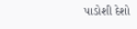પાડોશી દેશો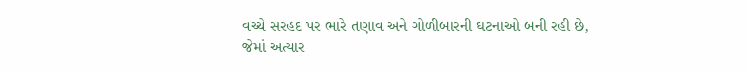વચ્ચે સરહદ પર ભારે તણાવ અને ગોળીબારની ઘટનાઓ બની રહી છે, જેમાં અત્યાર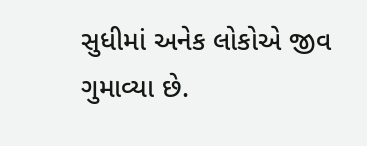સુધીમાં અનેક લોકોએ જીવ ગુમાવ્યા છે.